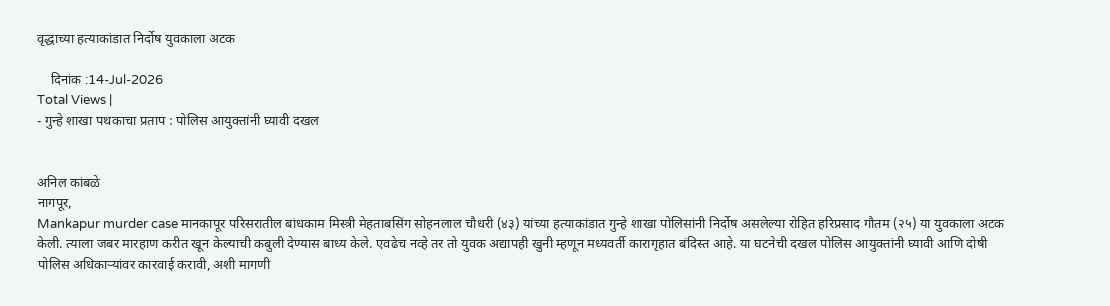वृद्धाच्या हत्याकांडात निर्दोष युवकाला अटक

    दिनांक :14-Jul-2026
Total Views |
- गुन्हे शाखा पथकाचा प्रताप : पोलिस आयुक्तांनी घ्यावी दखल


अनिल कांबळे
नागपूर,
Mankapur murder case मानकापूर परिसरातील बांधकाम मिस्त्री मेहताबसिंग सोहनलाल चौधरी (४३) यांच्या हत्याकांडात गुन्हे शाखा पोलिसांनी निर्दोष असलेल्या रोहित हरिप्रसाद गौतम (२५) या युवकाला अटक केली. त्याला जबर मारहाण करीत खून केल्याची कबुली देण्यास बाध्य केले. एवढेच नव्हे तर तो युवक अद्यापही खुनी म्हणून मध्यवर्ती कारागृहात बंदिस्त आहे. या घटनेची दखल पोलिस आयुक्तांनी घ्यावी आणि दोषी पोलिस अधिकाऱ्यांवर कारवाई करावी, अशी मागणी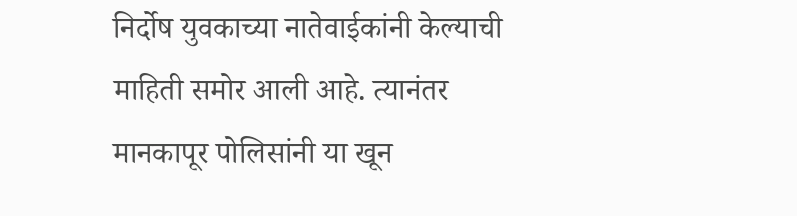निर्दोष युवकाच्या नातेवाईकांनी केल्याची माहिती समोर आली आहे. त्यानंतर मानकापूर पोलिसांनी या खून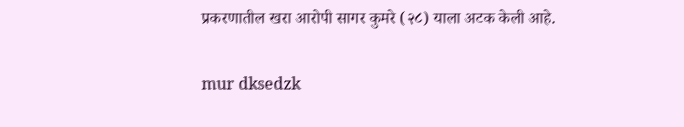प्रकरणातील खरा आरोपी सागर कुमरे (२८) याला अटक केली आहे.

mur dksedzk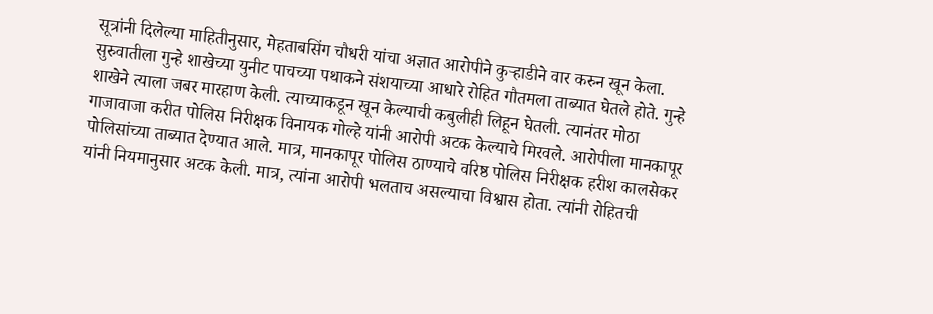सूत्रांनी दिलेल्या माहितीनुसार, मेहताबसिंग चौधरी यांचा अज्ञात आरोपीने कुऱ्हाडीने वार करुन खून केला. सुरुवातीला गुन्हे शाखेच्या युनीट पाचच्या पथाकने संशयाच्या आधारे रोहित गौतमला ताब्यात घेतले होते. गुन्हे शाखेने त्याला जबर मारहाण केली. त्याच्याकडून खून केल्याची कबुलीही लिहून घेतली. त्यानंतर मोठा गाजावाजा करीत पोलिस निरीक्षक विनायक गोल्हे यांनी आरोपी अटक केल्याचे मिरवले. आरोपीला मानकापूर पोलिसांच्या ताब्यात देण्यात आले. मात्र, मानकापूर पोलिस ठाण्याचे वरिष्ठ पोलिस निरीक्षक हरीश कालसेकर यांनी नियमानुसार अटक केली. मात्र, त्यांना आरोपी भलताच असल्याचा विश्वास होता. त्यांनी रोहितची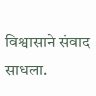विश्वासाने संवाद साधला.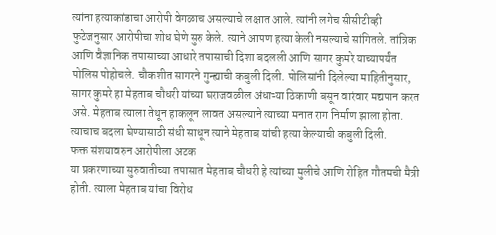त्यांना हत्याकांडाचा आरोपी वेगळाच असल्याचे लक्षात आले. त्यांनी लगेच सीसीटीव्ही फुटेजनुसार आरोपीचा शोध घेणे सुरु केले. त्याने आपण हत्या केली नसल्याचे सांगितले. तांत्रिक आणि वैज्ञानिक तपासाच्या आधारे तपासाची दिशा बदलली आणि सागर कुमरे याच्यापर्यंत पोलिस पोहोचले. चौकशीत सागरने गुन्ह्याची कबुली दिली. पोलिसांनी दिलेल्या माहितीनुसार, सागर कुमरे हा मेहताब चौधरी यांच्या घराजवळील अंधाऱ्या ठिकाणी बसून वारंवार मद्यपान करत असे. मेहताब त्याला तेथून हाकलून लावत असल्याने त्याच्या मनात राग निर्माण झाला होता. त्याचाच बदला घेण्यासाठी संधी साधून त्याने मेहताब यांची हत्या केल्याची कबुली दिली.
फक्त संशयावरुन आरोपीला अटक
या प्रकरणाच्या सुरुवातीच्या तपासात मेहताब चौधरी हे त्यांच्या मुलीचे आणि रोहित गौतमची मैत्री होती. त्याला मेहताब यांचा विरोध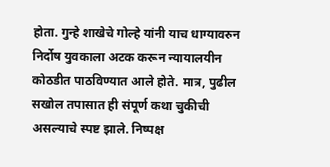होता. गुन्हे शाखेचे गोल्हे यांनी याच धाग्यावरुन निर्दोष युवकाला अटक करून न्यायालयीन कोठडीत पाठविण्यात आले होते. मात्र, पुढील सखोल तपासात ही संपूर्ण कथा चुकीची असल्याचे स्पष्ट झाले. निष्पक्ष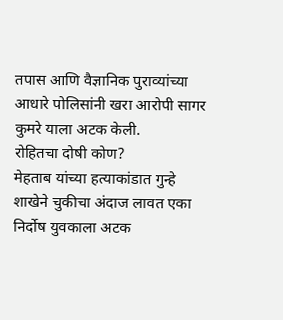तपास आणि वैज्ञानिक पुराव्यांच्या आधारे पोलिसांनी खरा आरोपी सागर कुमरे याला अटक केली.
रोहितचा दोषी कोण?
मेहताब यांच्या हत्याकांडात गुन्हे शाखेने चुकीचा अंदाज लावत एका निर्दोष युवकाला अटक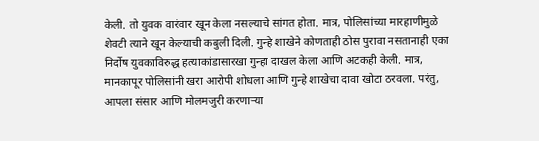केली. तो युवक वारंवार खून केला नसल्याचे सांगत होता. मात्र, पोलिसांच्या मारहाणीमुळे शेवटी त्याने खून केल्याची कबुली दिली. गुन्हे शाखेने कोणताही ठोस पुरावा नसतानाही एका निर्दोष युवकाविरुद्ध हत्याकांडासारखा गुन्हा दाखल केला आणि अटकही केली. मात्र, मानकापूर पोलिसांनी खरा आरोपी शोधला आणि गुन्हे शाखेचा दावा खोटा ठरवला. परंतु, आपला संसार आणि मोलमजुरी करणाऱ्या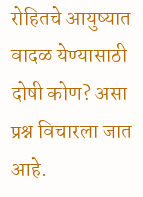रोहितचे आयुष्यात वादळ येण्यासाठी दोषी कोण? असा प्रश्न विचारला जात आहे.